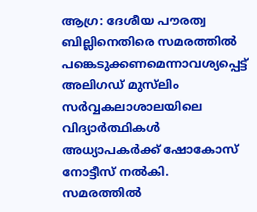ആഗ്ര: ദേശീയ പൗരത്വ ബില്ലിനെതിരെ സമരത്തില്‍ പങ്കെടുക്കണമെന്നാവശ്യപ്പെട്ട് അലിഗഡ് മുസ്‌ലിം സര്‍വ്വകലാശാലയിലെ വിദ്യാര്‍ത്ഥികള്‍ അധ്യാപകര്‍ക്ക് ഷോകോസ് നോട്ടീസ് നല്‍കി. സമരത്തില്‍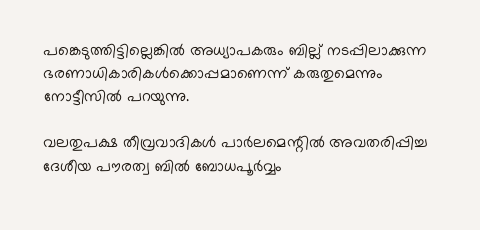പങ്കെടുത്തിട്ടില്ലെങ്കില്‍ അധ്യാപകരും ബില്ല് നടപ്പിലാക്കുന്ന ഭരണാധികാരികള്‍ക്കൊപ്പമാണെന്ന് കരുതുമെന്നും നോട്ടീസില്‍ പറയുന്നു.

വലതുപക്ഷ തീവ്രവാദികള്‍ പാര്‍ലമെന്റില്‍ അവതരിപ്പിച്ച ദേശീയ പൗരത്വ ബില്‍ ബോധപൂര്‍വ്വം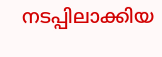നടപ്പിലാക്കിയ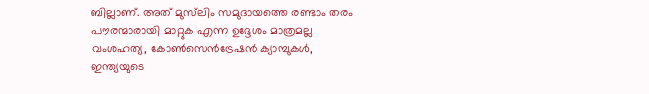ബില്ലാണ്. അത് മുസ്‌ലിം സമുദായത്തെ രണ്ടാം തരം പൗരന്മാരായി മാറ്റുക എന്ന ഉദ്ദേശം മാത്രമല്ല വംശഹത്യ, കോണ്‍സെന്‍ട്രേഷന്‍ ക്യാമ്പുകള്‍, ഇന്ത്യയുടെ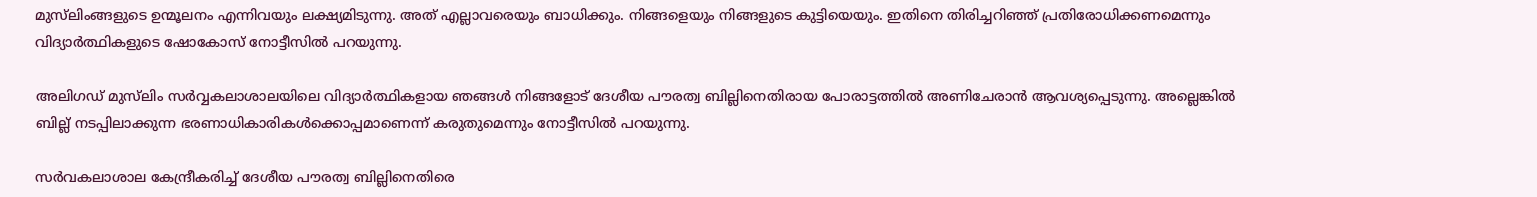മുസ്‌ലിംങ്ങളുടെ ഉന്മൂലനം എന്നിവയും ലക്ഷ്യമിടുന്നു. അത് എല്ലാവരെയും ബാധിക്കും. നിങ്ങളെയും നിങ്ങളുടെ കുട്ടിയെയും. ഇതിനെ തിരിച്ചറിഞ്ഞ് പ്രതിരോധിക്കണമെന്നും വിദ്യാര്‍ത്ഥികളുടെ ഷോകോസ് നോട്ടീസില്‍ പറയുന്നു.

അലിഗഡ് മുസ്‌ലിം സര്‍വ്വകലാശാലയിലെ വിദ്യാര്‍ത്ഥികളായ ഞങ്ങള്‍ നിങ്ങളോട് ദേശീയ പൗരത്വ ബില്ലിനെതിരായ പോരാട്ടത്തില്‍ അണിചേരാന്‍ ആവശ്യപ്പെടുന്നു. അല്ലെങ്കില്‍ ബില്ല് നടപ്പിലാക്കുന്ന ഭരണാധികാരികള്‍ക്കൊപ്പമാണെന്ന് കരുതുമെന്നും നോട്ടീസില്‍ പറയുന്നു.

സര്‍വകലാശാല കേന്ദ്രീകരിച്ച് ദേശീയ പൗരത്വ ബില്ലിനെതിരെ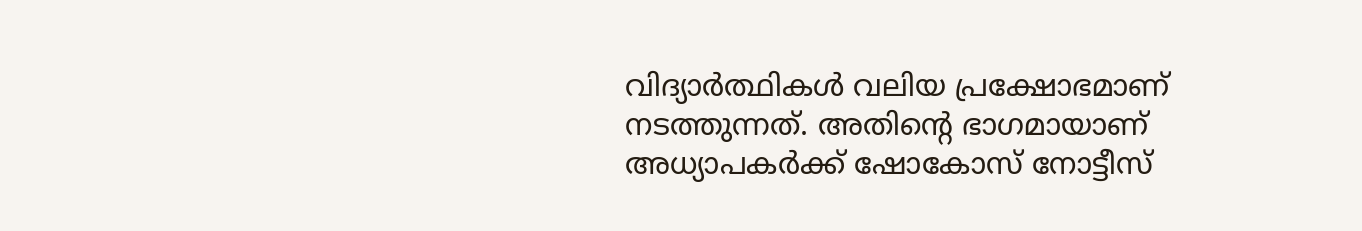വിദ്യാര്‍ത്ഥികള്‍ വലിയ പ്രക്ഷോഭമാണ് നടത്തുന്നത്. അതിന്റെ ഭാഗമായാണ് അധ്യാപകര്‍ക്ക് ഷോകോസ് നോട്ടീസ്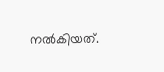നല്‍കിയത്.